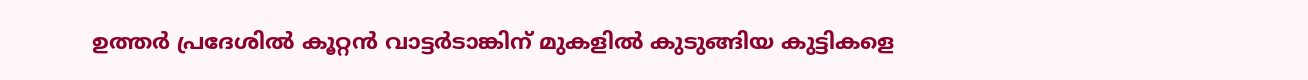ഉത്തർ പ്രദേശിൽ കൂറ്റൻ വാട്ടർടാങ്കിന് മുകളിൽ കുടുങ്ങിയ കുട്ടികളെ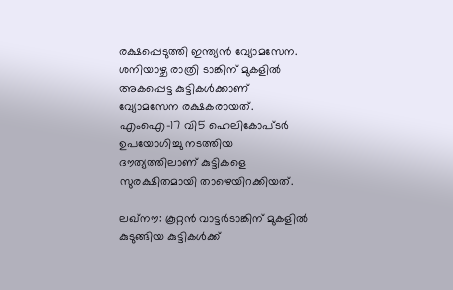രക്ഷപ്പെടുത്തി ഇന്ത്യൻ വ്യോമസേന. ശനിയാഴ്ച രാത്രി ടാങ്കിന് മുകളിൽ അകപ്പെട്ട കുട്ടികൾക്കാണ് വ്യോമസേന രക്ഷകരായത്. എംഐ-17 വി5 ഹെലികോപ്ടർ ഉപയോഗിച്ചു നടത്തിയ ദൗത്യത്തിലാണ് കുട്ടികളെ സുരക്ഷിതമായി താഴെയിറക്കിയത്.

ലഖ്നൗ: കൂറ്റൻ വാട്ടർടാങ്കിന് മുകളിൽ കുടുങ്ങിയ കുട്ടികൾക്ക്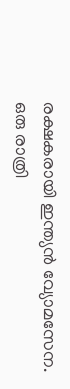രക്ഷകരായി ഇന്ത്യൻ വ്യോമസേന. ഒരു രാത്രി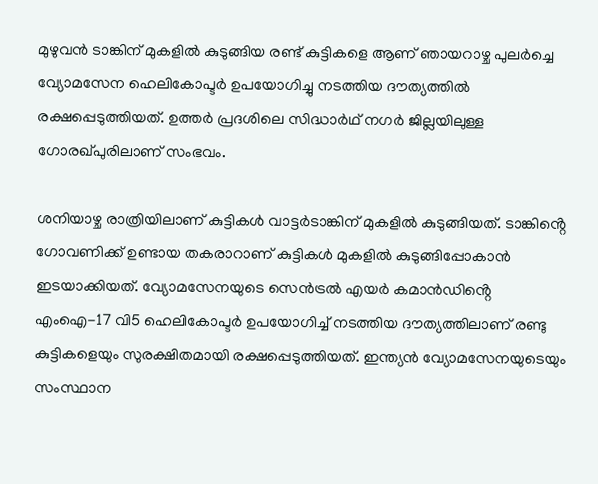മുഴുവൻ ടാങ്കിന് മുകളിൽ കുടുങ്ങിയ രണ്ട് കുട്ടികളെ ആണ് ഞായറാഴ്ച പുലർച്ചെ വ്യോമസേന ഹെലികോപ്ടർ ഉപയോഗിച്ചു നടത്തിയ ദൗത്യത്തിൽ രക്ഷപ്പെടുത്തിയത്. ഉത്തർ പ്രദശിലെ സിദ്ധാർഥ് നഗർ ജില്ലയിലുള്ള ഗോരഖ്പുരിലാണ് സംഭവം.

ശനിയാഴ്ച രാത്രിയിലാണ് കുട്ടികൾ വാട്ട‍ർടാങ്കിന് മുകളിൽ കുടുങ്ങിയത്. ടാങ്കിൻ്റെ ഗോവണിക്ക് ഉണ്ടായ തകരാറാണ് കുട്ടികൾ മുകളിൽ കുടുങ്ങിപ്പോകാൻ ഇടയാക്കിയത്. വ്യോമസേനയുടെ സെൻട്രൽ എയർ കമാൻഡിൻ്റെ എംഐ-17 വി5 ഹെലികോപ്ടർ ഉപയോഗിച്ച് നടത്തിയ ദൗത്യത്തിലാണ് രണ്ടു കുട്ടികളെയും സുരക്ഷിതമായി രക്ഷപ്പെടുത്തിയത്. ഇന്ത്യൻ വ്യോമസേനയുടെയും സംസ്ഥാന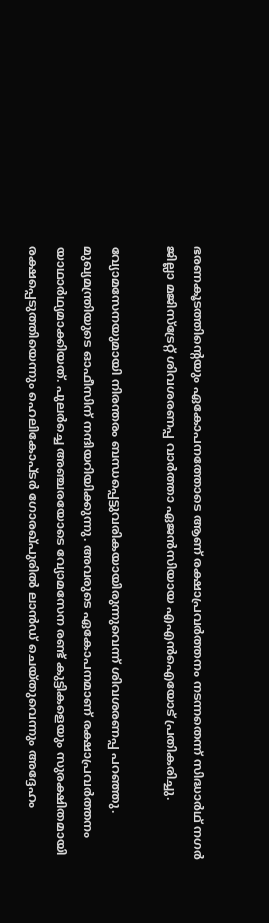ഭരണകൂടത്തിൻ്റെയും ഏകോപനത്തോടെ ആണ് രക്ഷാപ്രവ‍ർത്തനം നടന്നതെന്ന് സിദ്ധാർഥ് നഗർ ജില്ലാ മജിസ്ട്രേറ്റ് ശിവശരണപ്പ വാർത്താ ഏജൻസിയായ എഎൻഐയോട് പ്രതികരിച്ചു.

വ്യോമസേനയുമായി നിരന്തരം ബന്ധപ്പെട്ടുവരികയായിരുന്നുവെന്ന് ശിവശരണപ്പ പറഞ്ഞു. മുഖ്യമന്ത്രിയുടെ ഓഫീസിന് നന്ദിയറിയിക്കുന്നു. അവരുടെ ഏകോപനമാണ് രക്ഷാപ്രവർത്തനം യാഥാ‍ർഥ്യമാക്കിയത്. പുലർച്ചെ അഞ്ചരയോടെ വ്യോമസേന രണ്ട് കുട്ടികളെയും സുരക്ഷിതമായി രക്ഷപ്പെടുത്തിയെന്നും ഹെലികോപ്ടർ ഗോരഖ്പുരിൽ ലാൻഡ് ചെയ്തുവെന്നും അദ്ദേഹം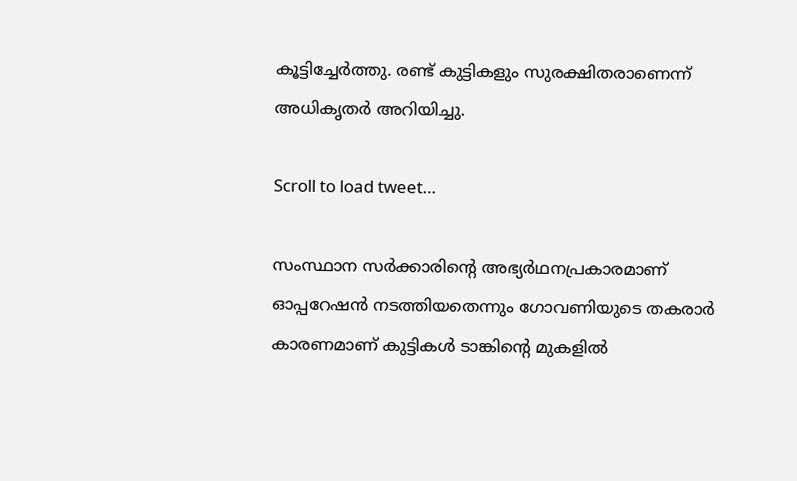കൂട്ടിച്ചേർത്തു. രണ്ട് കുട്ടികളും സുരക്ഷിതരാണെന്ന് അധികൃത‍ർ അറിയിച്ചു.

Scroll to load tweet…

സംസ്ഥാന സർക്കാരിൻ്റെ അഭ്യർഥനപ്രകാരമാണ് ഓപ്പറേഷൻ നടത്തിയതെന്നും ഗോവണിയുടെ തകരാർ കാരണമാണ് കുട്ടികൾ ടാങ്കിൻ്റെ മുകളിൽ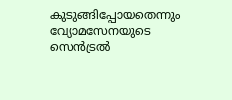കുടുങ്ങിപ്പോയതെന്നും വ്യോമസേനയുടെ സെൻട്രൽ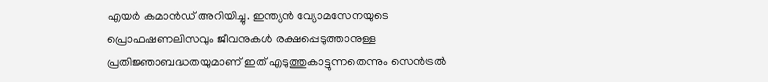എയർ കമാൻഡ് അറിയിച്ചു. ഇന്ത്യൻ വ്യോമസേനയുടെ പ്രൊഫഷണലിസവും ജീവനുകൾ രക്ഷപ്പെടുത്താനുള്ള പ്രതിജ്ഞാബദ്ധതയുമാണ് ഇത് എടുത്തുകാട്ടുന്നതെന്നും സെൻട്രൽ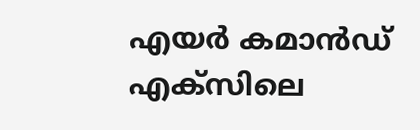എയ‍ർ കമാൻഡ് എക്സിലെ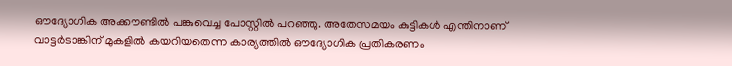ഔദ്യോഗിക അക്കൗണ്ടിൽ പങ്കുവെച്ച പോസ്റ്റിൽ പറ‍ഞ്ഞു. അതേസമയം കുട്ടികൾ എന്തിനാണ് വാട്ടർടാങ്കിന് മുകളിൽ കയറിയതെന്ന കാര്യത്തിൽ ഔദ്യോഗിക പ്രതികരണം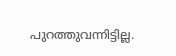പുറത്തുവന്നിട്ടില്ല.